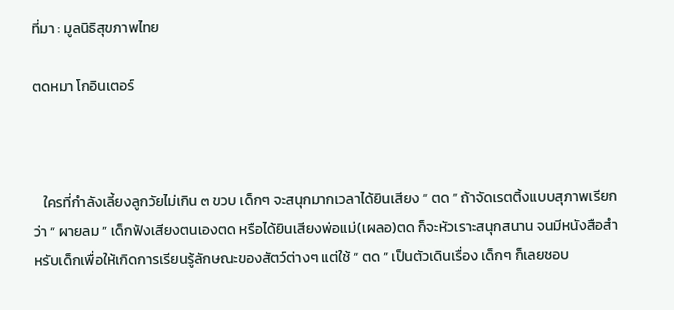ที่มา : มูลนิธิสุขภาพไทย

ตดหมา โกอินเตอร์



   ใครที่กำลังเลี้ยงลูกวัยไม่เกิน ๓ ขวบ เด็กๆ จะสนุกมากเวลาได้ยินเสียง “ ตด ” ถ้าจัดเรตติ้งแบบสุภาพเรียกว่า “ ผายลม ” เด็กฟังเสียงตนเองตด หรือได้ยินเสียงพ่อแม่(เผลอ)ตด ก็จะหัวเราะสนุกสนาน จนมีหนังสือสำหรับเด็กเพื่อให้เกิดการเรียนรู้ลักษณะของสัตว์ต่างๆ แต่ใช้ “ ตด ” เป็นตัวเดินเรื่อง เด็กๆ ก็เลยชอบ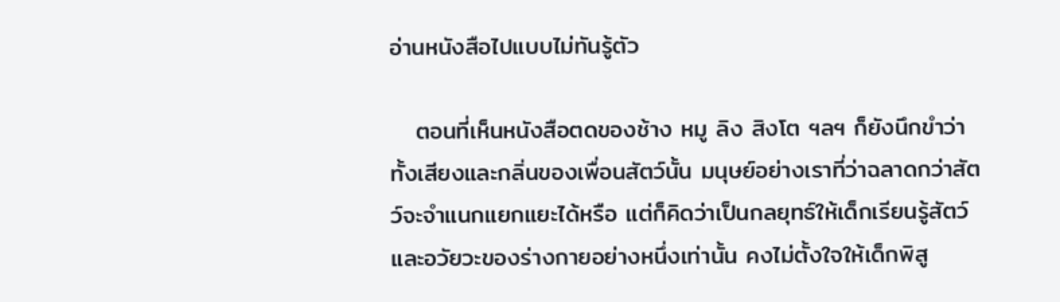อ่านหนังสือไปแบบไม่ทันรู้ตัว

   ตอนที่เห็นหนังสือตดของช้าง หมู ลิง สิงโต ฯลฯ ก็ยังนึกขำว่าทั้งเสียงและกลิ่นของเพื่อนสัตว์นั้น มนุษย์อย่างเราที่ว่าฉลาดกว่าสัตว์จะจำแนกแยกแยะได้หรือ แต่ก็คิดว่าเป็นกลยุทธ์ให้เด็กเรียนรู้สัตว์และอวัยวะของร่างกายอย่างหนึ่งเท่านั้น คงไม่ตั้งใจให้เด็กพิสู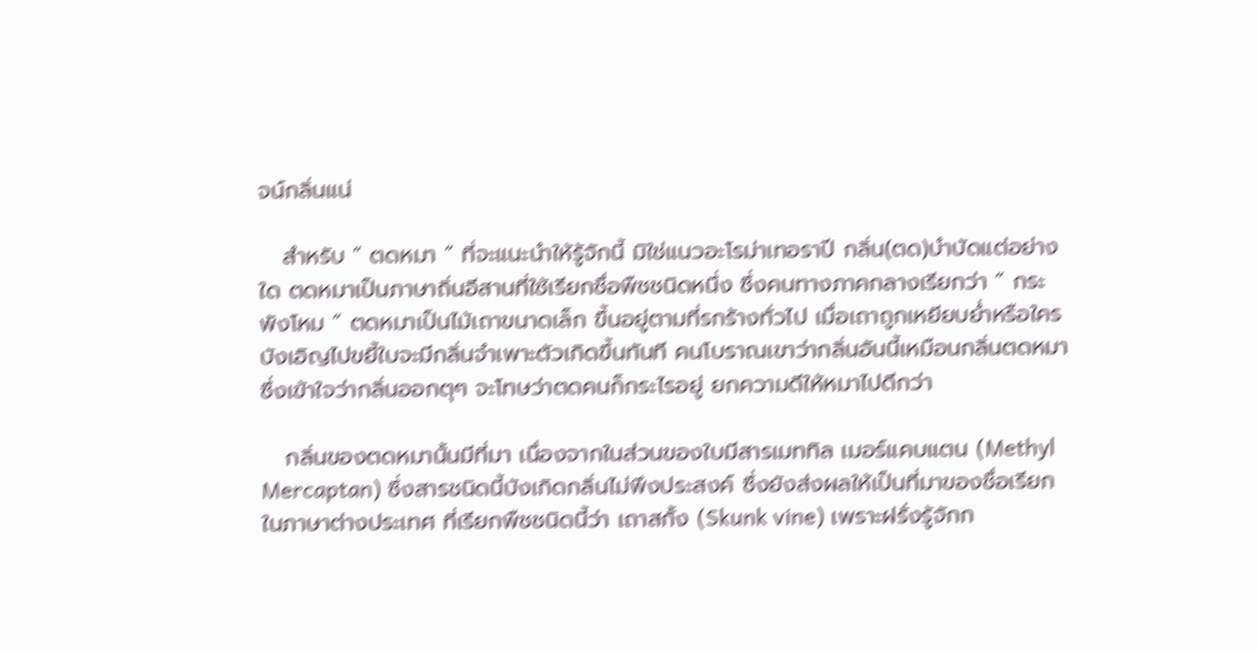จน์กลิ่นแน่

   สำหรับ “ ตดหมา ” ที่จะแนะนำให้รู้จักนี้ มิใช่แนวอะโรม่าเทอราปี กลิ่น(ตด)บำบัดแต่อย่างใด ตดหมาเป็นภาษาถิ่นอีสานที่ใช้เรียกชื่อพืชชนิดหนึ่ง ซึ่งคนทางภาคกลางเรียกว่า “ กระพังโหม ” ตดหมาเป็นไม้เถาขนาดเล็ก ขึ้นอยู่ตามที่รกร้างทั่วไป เมื่อเถาถูกเหยียบย่ำหรือใครบังเอิญไปขยี้ใบจะมีกลิ่นจำเพาะตัวเกิดขึ้นทันที คนโบราณเขาว่ากลิ่นอันนี้เหมือนกลิ่นตดหมา ซึ่งเข้าใจว่ากลิ่นออกตุๆ จะโทษว่าตดคนก็กระไรอยู่ ยกความดีให้หมาไปดีกว่า

   กลิ่นของตดหมานั้นมีที่มา เนื่องจากในส่วนของใบมีสารเมททิล เมอร์แคบแตน (Methyl Mercaptan) ซึ่งสารชนิดนี้บังเกิดกลิ่นไม่พึงประสงค์ ซึ่งยังส่งผลให้เป็นที่มาของชื่อเรียกในภาษาต่างประเทศ ที่เรียกพืชชนิดนี้ว่า เถาสกั้ง (Skunk vine) เพราะฝรั่งรู้จักก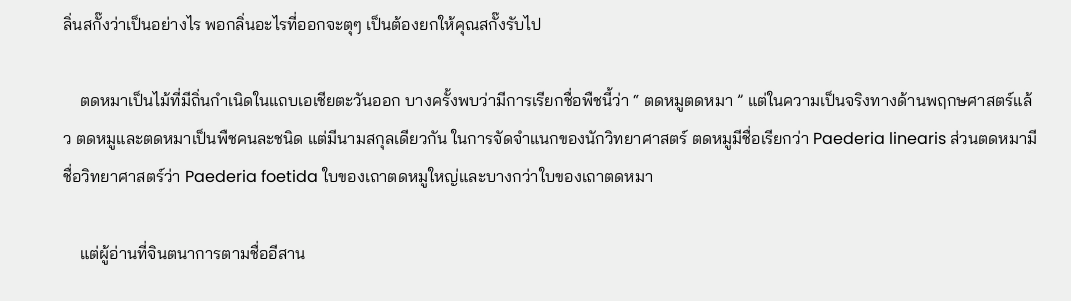ลิ่นสกั๊งว่าเป็นอย่างไร พอกลิ่นอะไรที่ออกจะตุๆ เป็นต้องยกให้คุณสกั๊งรับไป

    ตดหมาเป็นไม้ที่มีถิ่นกำเนิดในแถบเอเชียตะวันออก บางครั้งพบว่ามีการเรียกชื่อพืชนี้ว่า “ ตดหมูตดหมา ” แต่ในความเป็นจริงทางด้านพฤกษศาสตร์แล้ว ตดหมูและตดหมาเป็นพืชคนละชนิด แต่มีนามสกุลเดียวกัน ในการจัดจำแนกของนักวิทยาศาสตร์ ตดหมูมีชื่อเรียกว่า Paederia linearis ส่วนตดหมามีชื่อวิทยาศาสตร์ว่า Paederia foetida ใบของเถาตดหมูใหญ่และบางกว่าใบของเถาตดหมา

    แต่ผู้อ่านที่จินตนาการตามชื่ออีสาน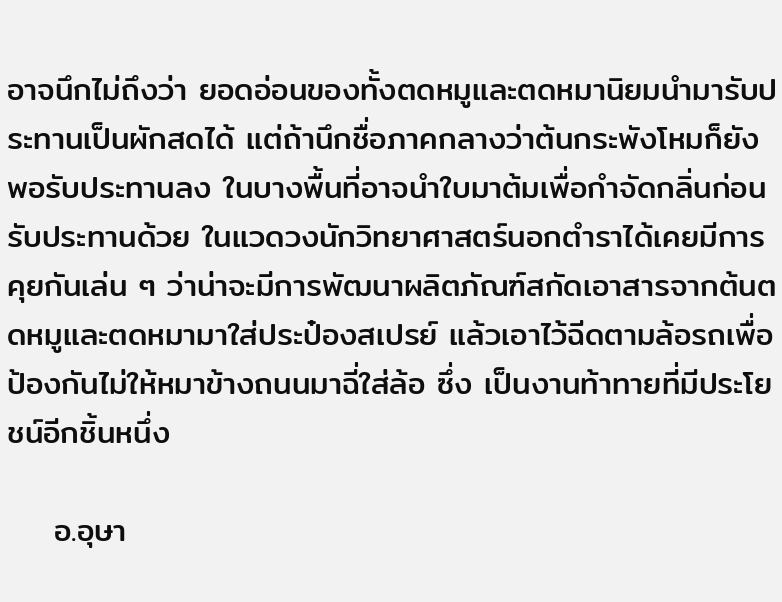อาจนึกไม่ถึงว่า ยอดอ่อนของทั้งตดหมูและตดหมานิยมนำมารับประทานเป็นผักสดได้ แต่ถ้านึกชื่อภาคกลางว่าต้นกระพังโหมก็ยังพอรับประทานลง ในบางพื้นที่อาจนำใบมาต้มเพื่อกำจัดกลิ่นก่อนรับประทานด้วย ในแวดวงนักวิทยาศาสตร์นอกตำราได้เคยมีการคุยกันเล่น ๆ ว่าน่าจะมีการพัฒนาผลิตภัณฑ์สกัดเอาสารจากต้นตดหมูและตดหมามาใส่ประป๋องสเปรย์ แล้วเอาไว้ฉีดตามล้อรถเพื่อป้องกันไม่ให้หมาข้างถนนมาฉี่ใส่ล้อ ซึ่ง เป็นงานท้าทายที่มีประโยชน์อีกชิ้นหนึ่ง

    อ.อุษา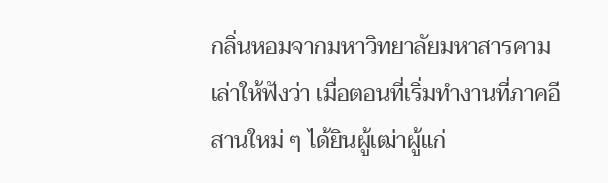กลิ่นหอมจากมหาวิทยาลัยมหาสารคามเล่าให้ฟังว่า เมื่อตอนที่เริ่มทำงานที่ภาคอีสานใหม่ ๆ ได้ยินผู้เฒ่าผู้แก่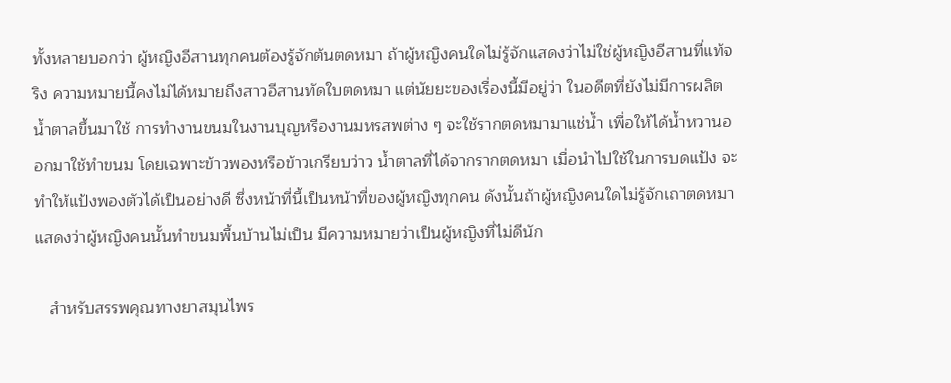ทั้งหลายบอกว่า ผู้หญิงอีสานทุกคนต้องรู้จักต้นตดหมา ถ้าผู้หญิงคนใดไม่รู้จักแสดงว่าไม่ใช่ผู้หญิงอีสานที่แท้จริง ความหมายนี้คงไม่ได้หมายถึงสาวอีสานทัดใบตดหมา แต่นัยยะของเรื่องนี้มีอยู่ว่า ในอดีตที่ยังไม่มีการผลิตน้ำตาลขึ้นมาใช้ การทำงานขนมในงานบุญหรืองานมหรสพต่าง ๆ จะใช้รากตดหมามาแช่น้ำ เพื่อให้ได้น้ำหวานออกมาใช้ทำขนม โดยเฉพาะข้าวพองหรือข้าวเกรียบว่าว น้ำตาลที่ได้จากรากตดหมา เมื่อนำไปใช้ในการบดแป้ง จะทำให้แป้งพองตัวได้เป็นอย่างดี ซึ่งหน้าที่นี้เป็นหน้าที่ของผู้หญิงทุกคน ดังนั้นถ้าผู้หญิงคนใดไม่รู้จักเถาตดหมาแสดงว่าผู้หญิงคนนั้นทำขนมพื้นบ้านไม่เป็น มีความหมายว่าเป็นผู้หญิงที่ไม่ดีนัก

   สำหรับสรรพคุณทางยาสมุนไพร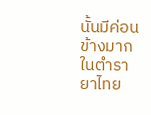นั้นมีค่อนข้างมาก ในตำรายาไทย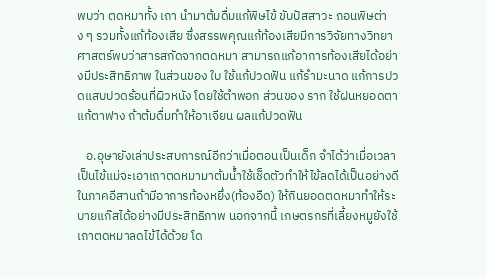พบว่า ตดหมาทั้ง เถา นำมาต้มดื่มแก้พิษไข้ ขับปัสสาวะ ถอนพิษต่าง ๆ รวมทั้งแก้ท้องเสีย ซึ่งสรรพคุณแก้ท้องเสียมีการวิจัยทางวิทยาศาสตร์พบว่าสารสกัดจากตดหมา สามารถแก้อาการท้องเสียได้อย่างมีประสิทธิภาพ ในส่วนของ ใบ ใช้แก้ปวดฟัน แก้รำมะนาด แก้การปวดแสบปวดร้อนที่ผิวหนัง โดยใช้ตำพอก ส่วนของ ราก ใช้ฝนหยอดตาแก้ตาฟาง ถ้าต้มดื่มทำให้อาเจียน ผลแก้ปวดฟัน

   อ.อุษายังเล่าประสบการณ์อีกว่าเมื่อตอนเป็นเด็ก จำได้ว่าเมื่อเวลาเป็นไข้แม่จะเอาเถาตดหมามาต้มน้ำใช้เช็ดตัวทำให้ไข้ลดได้เป็นอย่างดี ในภาคอีสานถ้ามีอาการท้องหยึ่ง(ท้องอืด) ให้กินยอดตดหมาทำให้ระบายแก๊สได้อย่างมีประสิทธิภาพ นอกจากนี้ เกษตรกรที่เลี้ยงหมูยังใช้เถาตดหมาลดไข้ได้ด้วย โด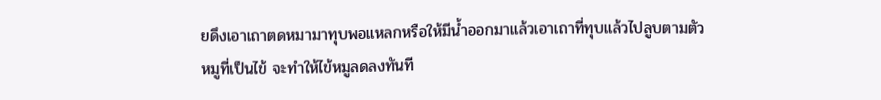ยดึงเอาเถาตดหมามาทุบพอแหลกหรือให้มีน้ำออกมาแล้วเอาเถาที่ทุบแล้วไปลูบตามตัวหมูที่เป็นไข้ จะทำให้ไข้หมูลดลงทันที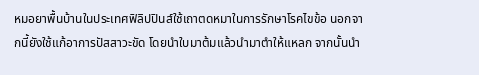หมอยาพื้นบ้านในประเทศฟิลิปปินส์ใช้เถาตดหมาในการรักษาโรคไขข้อ นอกจากนี้ยังใช้แก้อาการปัสสาวะขัด โดยนำใบมาต้มแล้วนำมาตำให้แหลก จากนั้นนำ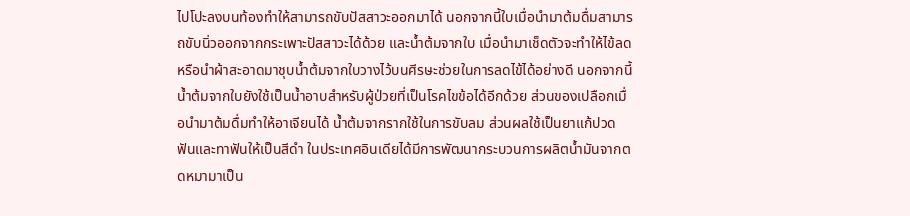ไปโปะลงบนท้องทำให้สามารถขับปัสสาวะออกมาได้ นอกจากนี้ใบเมื่อนำมาต้มดื่มสามารถขับนิ่วออกจากกระเพาะปัสสาวะได้ด้วย และน้ำต้มจากใบ เมื่อนำมาเช็ดตัวจะทำให้ไข้ลดหรือนำผ้าสะอาดมาชุบน้ำต้มจากใบวางไว้บนศีรษะช่วยในการลดไข้ได้อย่างดี นอกจากนี้น้ำต้มจากใบยังใช้เป็นน้ำอาบสำหรับผู้ป่วยที่เป็นโรคไขข้อได้อีกด้วย ส่วนของเปลือกเมื่อนำมาต้มดื่มทำให้อาเจียนได้ น้ำต้มจากรากใช้ในการขับลม ส่วนผลใช้เป็นยาแก้ปวดฟันและทาฟันให้เป็นสีดำ ในประเทศอินเดียได้มีการพัฒนากระบวนการผลิตน้ำมันจากตดหมามาเป็น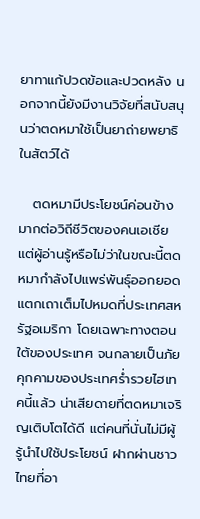ยาทาแก้ปวดข้อและปวดหลัง นอกจากนี้ยังมีงานวิจัยที่สนับสนุนว่าตดหมาใช้เป็นยาถ่ายพยาธิในสัตว์ได้

   ตดหมามีประโยชน์ค่อนข้างมากต่อวิถีชีวิตของคนเอเชีย แต่ผู้อ่านรู้หรือไม่ว่าในขณะนี้ตดหมากำลังไปแพร่พันธุ์ออกยอดแตกเถาเต็มไปหมดที่ประเทศสหรัฐอเมริกา โดยเฉพาะทางตอนใต้ของประเทศ จนกลายเป็นภัยคุกคามของประเทศร่ำรวยไฮเทคนี้แล้ว น่าเสียดายที่ตดหมาเจริญเติบโตได้ดี แต่คนที่นั่นไม่มีผู้รู้นำไปใช้ประโยชน์ ฝากผ่านชาวไทยที่อา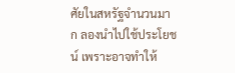ศัยในสหรัฐจำนวนมาก ลองนำไปใช้ประโยชน์ เพราะอาจทำให้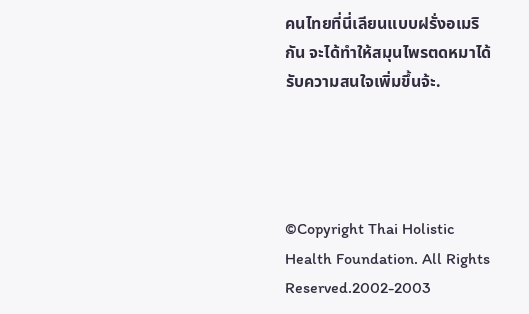คนไทยที่นี่เลียนแบบฝรั่งอเมริกัน จะได้ทำให้สมุนไพรตดหมาได้รับความสนใจเพิ่มขึ้นจ้ะ.




©Copyright Thai Holistic Health Foundation. All Rights Reserved.2002-2003